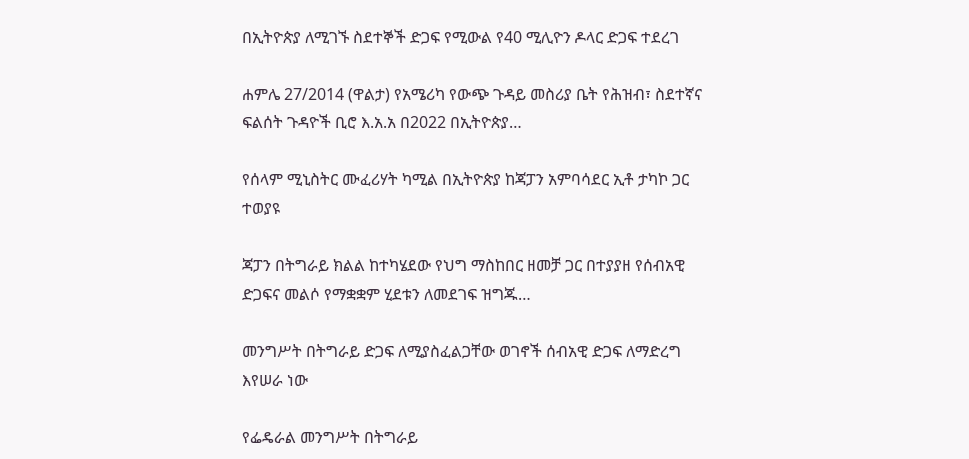በኢትዮጵያ ለሚገኙ ስደተኞች ድጋፍ የሚውል የ40 ሚሊዮን ዶላር ድጋፍ ተደረገ

ሐምሌ 27/2014 (ዋልታ) የአሜሪካ የውጭ ጉዳይ መስሪያ ቤት የሕዝብ፣ ስደተኛና ፍልሰት ጉዳዮች ቢሮ እ.አ.አ በ2022 በኢትዮጵያ…

የሰላም ሚኒስትር ሙፈሪሃት ካሚል በኢትዮጵያ ከጃፓን አምባሳደር ኢቶ ታካኮ ጋር ተወያዩ

ጃፓን በትግራይ ክልል ከተካሄደው የህግ ማስከበር ዘመቻ ጋር በተያያዘ የሰብአዊ ድጋፍና መልሶ የማቋቋም ሂደቱን ለመደገፍ ዝግጁ…

መንግሥት በትግራይ ድጋፍ ለሚያስፈልጋቸው ወገኖች ሰብአዊ ድጋፍ ለማድረግ እየሠራ ነው

የፌዴራል መንግሥት በትግራይ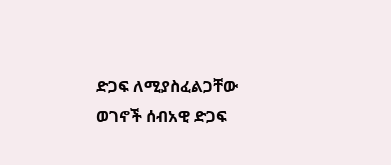ድጋፍ ለሚያስፈልጋቸው ወገኖች ሰብአዊ ድጋፍ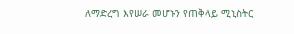ለማድረግ እየሠራ መሆኑን የጠቅላይ ሚኒስትር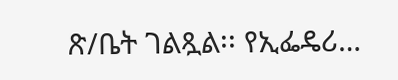ጽ/ቤት ገልጿል፡፡ የኢፌዴሪ…